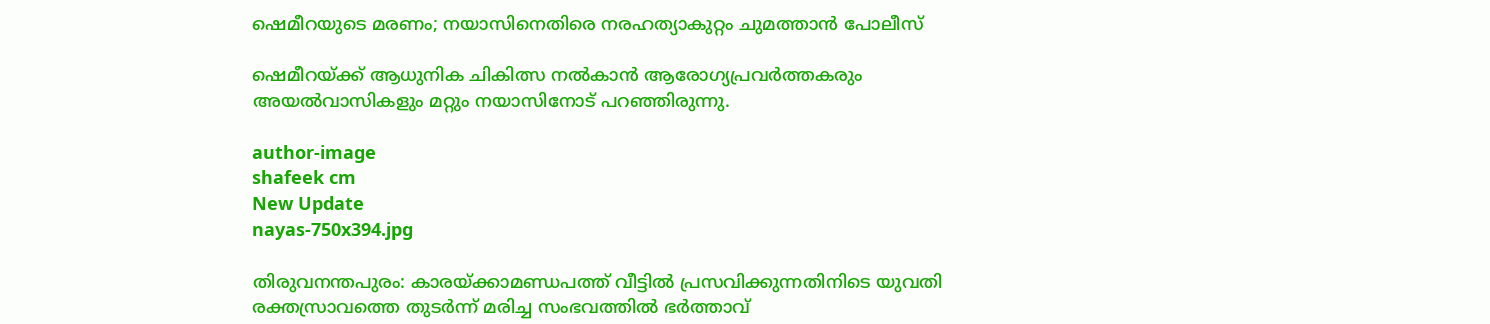ഷെമീറയുടെ മരണം; നയാസിനെതിരെ നരഹത്യാകുറ്റം ചുമത്താൻ പോലീസ്

ഷെമീറയ്ക്ക് ആധുനിക ചികിത്സ നല്‍കാന്‍ ആരോഗ്യപ്രവര്‍ത്തകരും അയല്‍വാസികളും മറ്റും നയാസിനോട് പറഞ്ഞിരുന്നു.

author-image
shafeek cm
New Update
nayas-750x394.jpg

തിരുവനന്തപുരം: കാരയ്ക്കാമണ്ഡപത്ത് വീട്ടില്‍ പ്രസവിക്കുന്നതിനിടെ യുവതി രക്തസ്രാവത്തെ തുടര്‍ന്ന് മരിച്ച സംഭവത്തില്‍ ഭര്‍ത്താവ്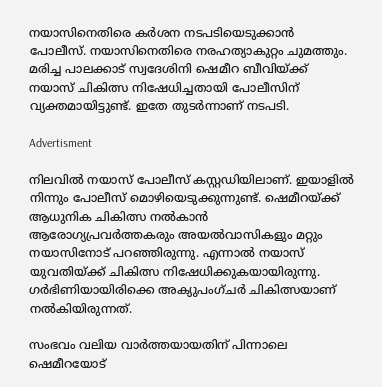നയാസിനെതിരെ കര്‍ശന നടപടിയെടുക്കാന്‍ പോലീസ്. നയാസിനെതിരെ നരഹത്യാകുറ്റം ചുമത്തും. മരിച്ച പാലക്കാട് സ്വദേശിനി ഷെമീറ ബീവിയ്ക്ക് നയാസ് ചികിത്സ നിഷേധിച്ചതായി പോലീസിന് വ്യക്തമായിട്ടുണ്ട്. ഇതേ തുടര്‍ന്നാണ് നടപടി.

Advertisment

നിലവില്‍ നയാസ് പോലീസ് കസ്റ്റഡിയിലാണ്. ഇയാളില്‍ നിന്നും പോലീസ് മൊഴിയെടുക്കുന്നുണ്ട്. ഷെമീറയ്ക്ക് ആധുനിക ചികിത്സ നല്‍കാന്‍ ആരോഗ്യപ്രവര്‍ത്തകരും അയല്‍വാസികളും മറ്റും നയാസിനോട് പറഞ്ഞിരുന്നു. എന്നാല്‍ നയാസ് യുവതിയ്ക്ക് ചികിത്സ നിഷേധിക്കുകയായിരുന്നു. ഗര്‍ഭിണിയായിരിക്കെ അക്യുപംഗ്ചര്‍ ചികിത്സയാണ് നല്‍കിയിരുന്നത്.

സംഭവം വലിയ വാര്‍ത്തയായതിന് പിന്നാലെ ഷെമീറയോട്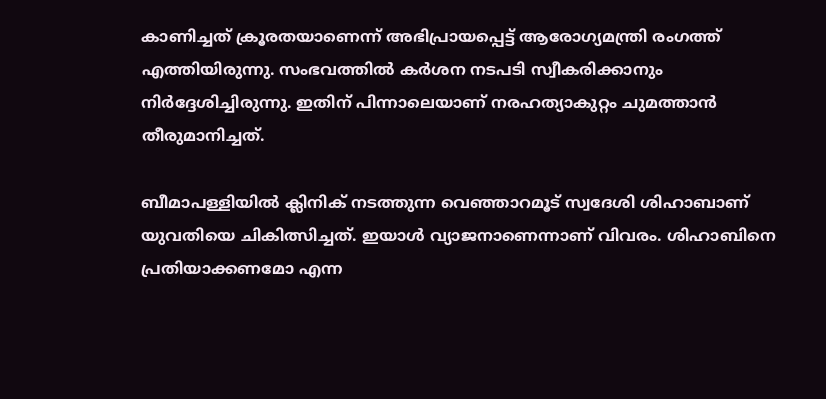കാണിച്ചത് ക്രൂരതയാണെന്ന് അഭിപ്രായപ്പെട്ട് ആരോഗ്യമന്ത്രി രംഗത്ത് എത്തിയിരുന്നു. സംഭവത്തില്‍ കര്‍ശന നടപടി സ്വീകരിക്കാനും നിര്‍ദ്ദേശിച്ചിരുന്നു. ഇതിന് പിന്നാലെയാണ് നരഹത്യാകുറ്റം ചുമത്താന്‍ തീരുമാനിച്ചത്.

ബീമാപള്ളിയില്‍ ക്ലിനിക് നടത്തുന്ന വെഞ്ഞാറമൂട് സ്വദേശി ശിഹാബാണ് യുവതിയെ ചികിത്സിച്ചത്. ഇയാള്‍ വ്യാജനാണെന്നാണ് വിവരം. ശിഹാബിനെ പ്രതിയാക്കണമോ എന്ന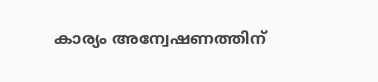കാര്യം അന്വേഷണത്തിന്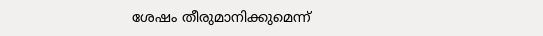ശേഷം തീരുമാനിക്കുമെന്ന്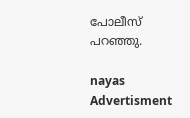പോലീസ് പറഞ്ഞു.

nayas
Advertisment